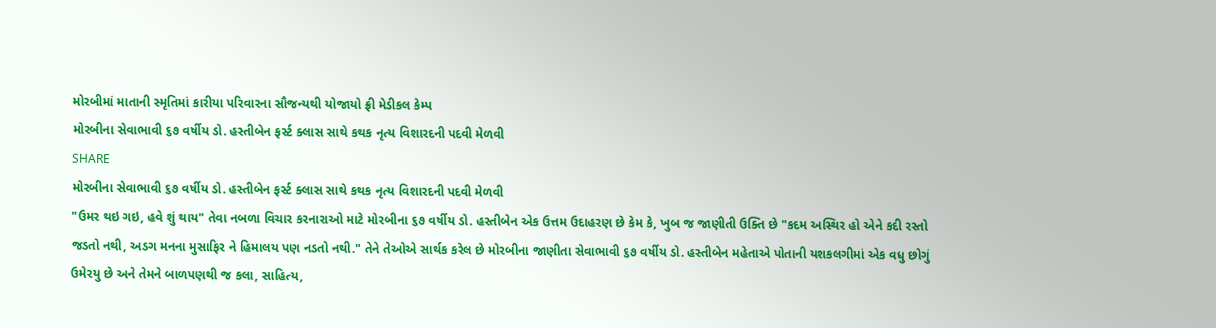મોરબીમાં માતાની સ્મૃતિમાં કારીયા પરિવારના સૌજન્યથી યોજાયો ફ્રી મેડીકલ કેમ્પ
મોરબીના સેવાભાવી ૬૭ વર્ષીય ડો. હસ્તીબેન ફર્સ્ટ ક્લાસ સાથે કથક નૃત્ય વિશારદની પદવી મેળવી
SHARE
મોરબીના સેવાભાવી ૬૭ વર્ષીય ડો. હસ્તીબેન ફર્સ્ટ ક્લાસ સાથે કથક નૃત્ય વિશારદની પદવી મેળવી
"ઉમર થઇ ગઇ, હવે શું થાય" તેવા નબળા વિચાર કરનારાઓ માટે મોરબીના ૬૭ વર્ષીય ડો. હસ્તીબેન એક ઉત્તમ ઉદાહરણ છે કેમ કે, ખુબ જ જાણીતી ઉક્તિ છે "કદમ અસ્થિર હો એને કદી રસ્તો જડતો નથી, અડગ મનના મુસાફિર ને હિમાલય પણ નડતો નથી." તેને તેઓએ સાર્થક કરેલ છે મોરબીના જાણીતા સેવાભાવી ૬૭ વર્ષીય ડો. હસ્તીબેન મહેતાએ પોતાની યશકલગીમાં એક વધુ છોગું ઉમેરયુ છે અને તેમને બાળપણથી જ કલા, સાહિત્ય,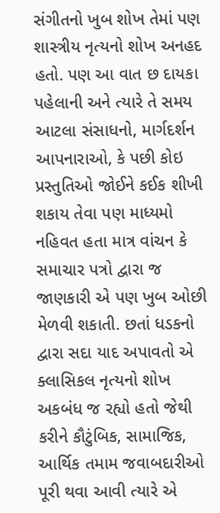સંગીતનો ખુબ શોખ તેમાં પણ શાસ્ત્રીય નૃત્યનો શોખ અનહદ હતો. પણ આ વાત છ દાયકા પહેલાની અને ત્યારે તે સમય આટલા સંસાધનો, માર્ગદર્શન આપનારાઓ, કે પછી કોઇ પ્રસ્તુતિઓ જોઈને કઈક શીખી શકાય તેવા પણ માધ્યમો નહિવત હતા માત્ર વાંચન કે સમાચાર પત્રો દ્વારા જ જાણકારી એ પણ ખુબ ઓછી મેળવી શકાતી. છતાં ધડકનો દ્વારા સદા યાદ અપાવતો એ ક્લાસિકલ નૃત્યનો શોખ અકબંધ જ રહ્યો હતો જેથી કરીને કૌટુંબિક, સામાજિક, આર્થિક તમામ જવાબદારીઓ પૂરી થવા આવી ત્યારે એ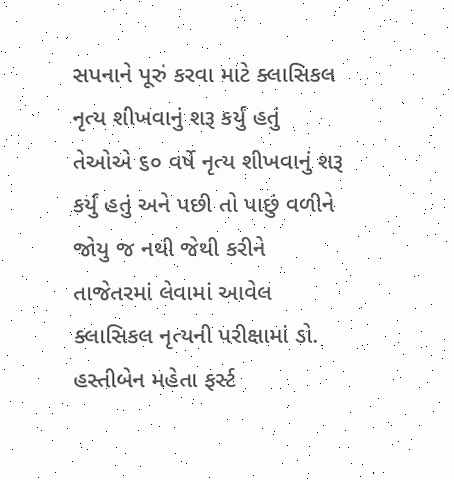સપનાને પૂરું કરવા માટે ક્લાસિકલ નૃત્ય શીખવાનું શરૂ કર્યું હતું તેઓએ ૬૦ વર્ષે નૃત્ય શીખવાનું શરૂ કર્યું હતું અને પછી તો પાછું વળીને જોયુ જ નથી જેથી કરીને તાજેતરમાં લેવામાં આવેલ ક્લાસિકલ નૃત્યની પરીક્ષામાં ડો. હસ્તીબેન મહેતા ફર્સ્ટ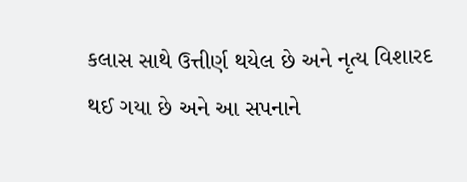કલાસ સાથે ઉત્તીર્ણ થયેલ છે અને નૃત્ય વિશારદ થઈ ગયા છે અને આ સપનાને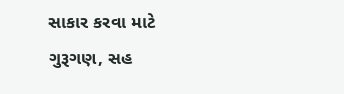સાકાર કરવા માટે ગુરૂગણ, સહ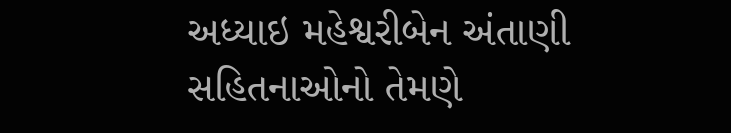અધ્યાઇ મહેશ્વરીબેન અંતાણી સહિતનાઓનો તેમણે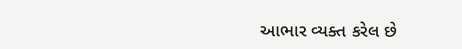આભાર વ્યક્ત કરેલ છે